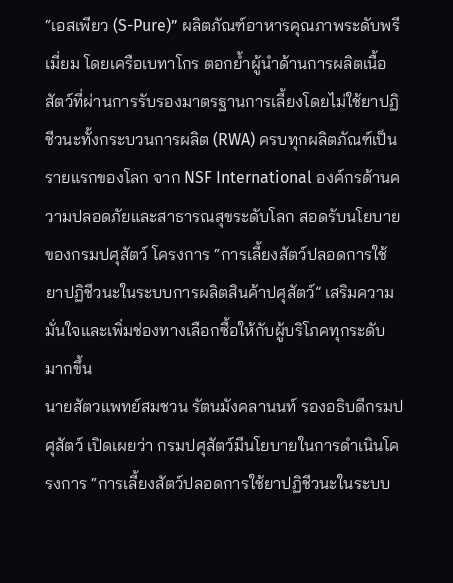“เอสเพียว (S-Pure)” ผลิตภัณฑ์อาหารคุณภาพระดับพรีเมี่ยม โดยเครือเบทาโกร ตอกย้ำผู้นำด้านการผลิตเนื้อสัตว์ที่ผ่านการรับรองมาตรฐานการเลี้ยงโดยไม่ใช้ยาปฏิชีวนะทั้งกระบวนการผลิต (RWA) ครบทุกผลิตภัณฑ์เป็นรายแรกของโลก จาก NSF International องค์กรด้านความปลอดภัยและสาธารณสุขระดับโลก สอดรับนโยบายของกรมปศุสัตว์ โครงการ “การเลี้ยงสัตว์ปลอดการใช้ยาปฏิชีวนะในระบบการผลิตสินค้าปศุสัตว์” เสริมความมั่นใจและเพิ่มช่องทางเลือกซื้อให้กับผู้บริโภคทุกระดับมากขึ้น
นายสัตวแพทย์สมชวน รัตนมังคลานนท์ รองอธิบดีกรมปศุสัตว์ เปิดเผยว่า กรมปศุสัตว์มีนโยบายในการดำเนินโครงการ “การเลี้ยงสัตว์ปลอดการใช้ยาปฏิชีวนะในระบบ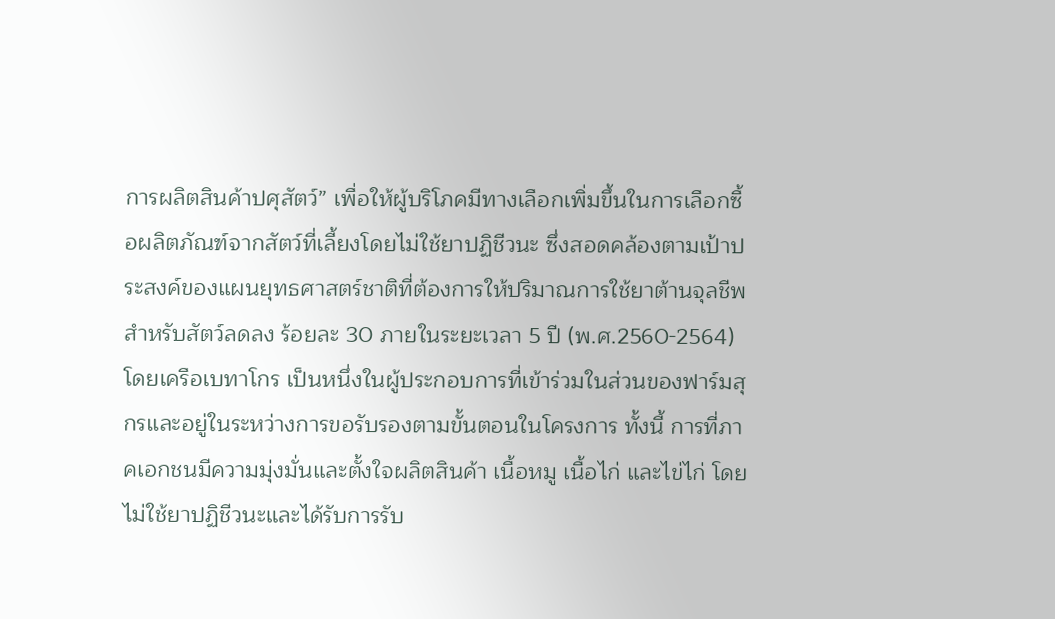การผลิตสินค้าปศุสัตว์” เพื่อให้ผู้บริโภคมีทางเลือกเพิ่มขึ้นในการเลือกซื้อผลิตภัณฑ์จากสัตว์ที่เลี้ยงโดยไม่ใช้ยาปฏิชีวนะ ซึ่งสอดคล้องตามเป้าประสงค์ของแผนยุทธศาสตร์ชาติที่ต้องการให้ปริมาณการใช้ยาต้านจุลชีพสำหรับสัตว์ลดลง ร้อยละ 30 ภายในระยะเวลา 5 ปี (พ.ศ.2560-2564) โดยเครือเบทาโกร เป็นหนึ่งในผู้ประกอบการที่เข้าร่วมในส่วนของฟาร์มสุกรและอยู่ในระหว่างการขอรับรองตามขั้นตอนในโครงการ ทั้งนี้ การที่ภาคเอกชนมีความมุ่งมั่นและตั้งใจผลิตสินค้า เนื้อหมู เนื้อไก่ และไข่ไก่ โดยไม่ใช้ยาปฏิชีวนะและได้รับการรับ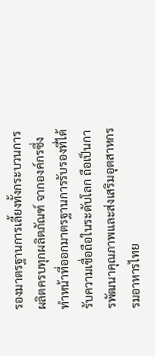รองมาตรฐานการเลี้ยงทั้งกระบวนการผลิตครบทุกผลิตภัณฑ์ จากองค์กรซึ่งทำหน้าที่ออกมาตรฐานการรับรองที่ได้รับความเชื่อถือในระดับโลก ถือเป็นการพัฒนาคุณภาพและส่งเสริมอุตสาหกรรมอาหารไทย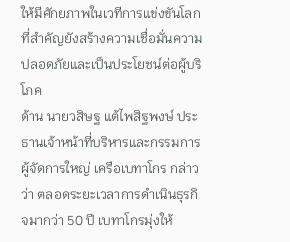ให้มีศักยภาพในเวทีการแข่งขันโลก ที่สำคัญยังสร้างความเชื่อมั่นความปลอดภัยและเป็นประโยชน์ต่อผู้บริโภค
ด้าน นายวสิษฐ แต้ไพสิฐพงษ์ ประธานเจ้าหน้าที่บริหารและกรรมการผู้จัดการใหญ่ เครือเบทาโกร กล่าวว่า ตลอดระยะเวลาการดำเนินธุรกิจมากว่า 50 ปี เบทาโกรมุ่งให้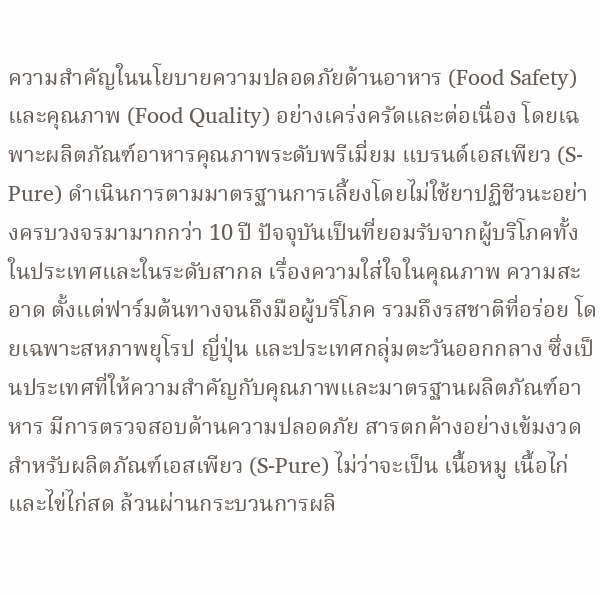ความสำคัญในนโยบายความปลอดภัยด้านอาหาร (Food Safety) และคุณภาพ (Food Quality) อย่างเคร่งครัดและต่อเนื่อง โดยเฉพาะผลิตภัณฑ์อาหารคุณภาพระดับพรีเมี่ยม แบรนด์เอสเพียว (S-Pure) ดำเนินการตามมาตรฐานการเลี้ยงโดยไม่ใช้ยาปฏิชีวนะอย่างครบวงจรมามากกว่า 10 ปี ปัจจุบันเป็นที่ยอมรับจากผู้บริโภคทั้งในประเทศและในระดับสากล เรื่องความใส่ใจในคุณภาพ ความสะอาด ตั้งแต่ฟาร์มต้นทางจนถึงมือผู้บริโภค รวมถึงรสชาติที่อร่อย โดยเฉพาะสหภาพยุโรป ญี่ปุ่น และประเทศกลุ่มตะวันออกกลาง ซึ่งเป็นประเทศที่ให้ความสำคัญกับคุณภาพและมาตรฐานผลิตภัณฑ์อาหาร มีการตรวจสอบด้านความปลอดภัย สารตกค้างอย่างเข้มงวด
สำหรับผลิตภัณฑ์เอสเพียว (S-Pure) ไม่ว่าจะเป็น เนื้อหมู เนื้อไก่ และไข่ไก่สด ล้วนผ่านกระบวนการผลิ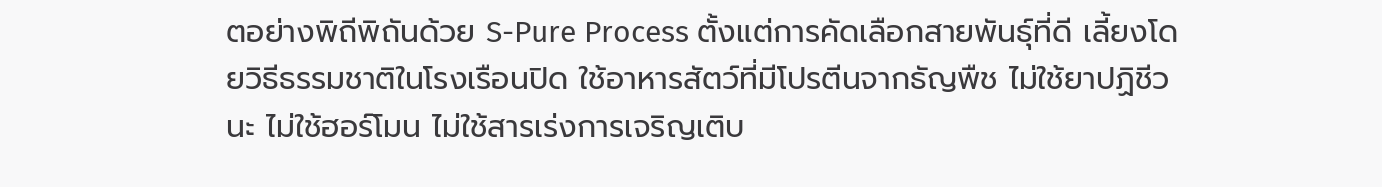ตอย่างพิถีพิถันด้วย S-Pure Process ตั้งแต่การคัดเลือกสายพันธุ์ที่ดี เลี้ยงโดยวิธีธรรมชาติในโรงเรือนปิด ใช้อาหารสัตว์ที่มีโปรตีนจากธัญพืช ไม่ใช้ยาปฏิชีวนะ ไม่ใช้ฮอร์โมน ไม่ใช้สารเร่งการเจริญเติบ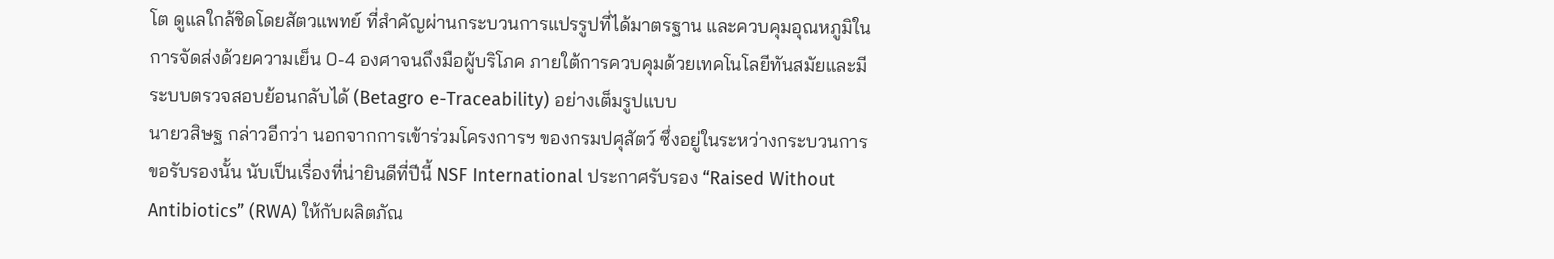โต ดูแลใกล้ชิดโดยสัตวแพทย์ ที่สำคัญผ่านกระบวนการแปรรูปที่ได้มาตรฐาน และควบคุมอุณหภูมิในการจัดส่งด้วยความเย็น 0-4 องศาจนถึงมือผู้บริโภค ภายใต้การควบคุมด้วยเทคโนโลยีทันสมัยและมีระบบตรวจสอบย้อนกลับได้ (Betagro e-Traceability) อย่างเต็มรูปแบบ
นายวสิษฐ กล่าวอีกว่า นอกจากการเข้าร่วมโครงการฯ ของกรมปศุสัตว์ ซึ่งอยู่ในระหว่างกระบวนการขอรับรองนั้น นับเป็นเรื่องที่น่ายินดีที่ปีนี้ NSF International ประกาศรับรอง “Raised Without Antibiotics” (RWA) ให้กับผลิตภัณ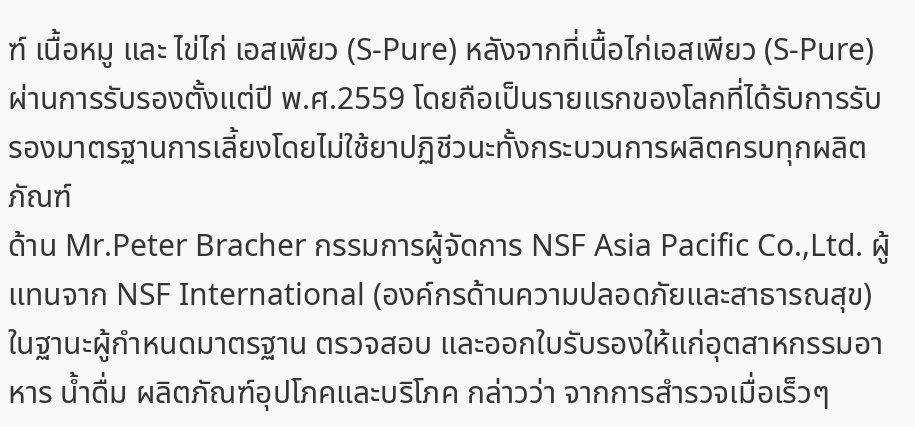ฑ์ เนื้อหมู และ ไข่ไก่ เอสเพียว (S-Pure) หลังจากที่เนื้อไก่เอสเพียว (S-Pure) ผ่านการรับรองตั้งแต่ปี พ.ศ.2559 โดยถือเป็นรายแรกของโลกที่ได้รับการรับรองมาตรฐานการเลี้ยงโดยไม่ใช้ยาปฏิชีวนะทั้งกระบวนการผลิตครบทุกผลิตภัณฑ์
ด้าน Mr.Peter Bracher กรรมการผู้จัดการ NSF Asia Pacific Co.,Ltd. ผู้แทนจาก NSF International (องค์กรด้านความปลอดภัยและสาธารณสุข) ในฐานะผู้กำหนดมาตรฐาน ตรวจสอบ และออกใบรับรองให้แก่อุตสาหกรรมอาหาร น้ำดื่ม ผลิตภัณฑ์อุปโภคและบริโภค กล่าวว่า จากการสำรวจเมื่อเร็วๆ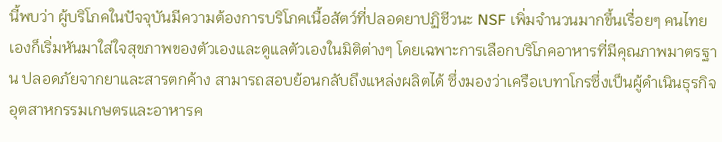นี้พบว่า ผู้บริโภคในปัจจุบันมีความต้องการบริโภคเนื้อสัตว์ที่ปลอดยาปฏิชีวนะ NSF เพิ่มจำนวนมากขึ้นเรื่อยๆ คนไทยเองก็เริ่มหันมาใส่ใจสุขภาพของตัวเองและดูแลตัวเองในมิติต่างๆ โดยเฉพาะการเลือกบริโภคอาหารที่มีคุณภาพมาตรฐาน ปลอดภัยจากยาและสารตกค้าง สามารถสอบย้อนกลับถึงแหล่งผลิตได้ ซึ่งมองว่าเครือเบทาโกรซึ่งเป็นผู้ดำเนินธุรกิจอุตสาหกรรมเกษตรและอาหารค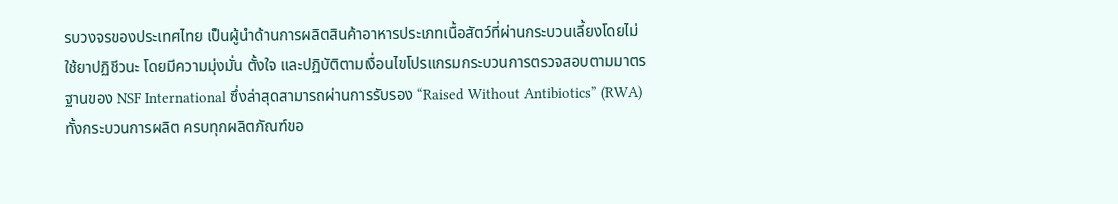รบวงจรของประเทศไทย เป็นผู้นำด้านการผลิตสินค้าอาหารประเภทเนื้อสัตว์ที่ผ่านกระบวนเลี้ยงโดยไม่ใช้ยาปฏิชีวนะ โดยมีความมุ่งมั่น ตั้งใจ และปฏิบัติตามเงื่อนไขโปรแกรมกระบวนการตรวจสอบตามมาตรฐานของ NSF International ซึ่งล่าสุดสามารถผ่านการรับรอง “Raised Without Antibiotics” (RWA) ทั้งกระบวนการผลิต ครบทุกผลิตภัณฑ์ขอ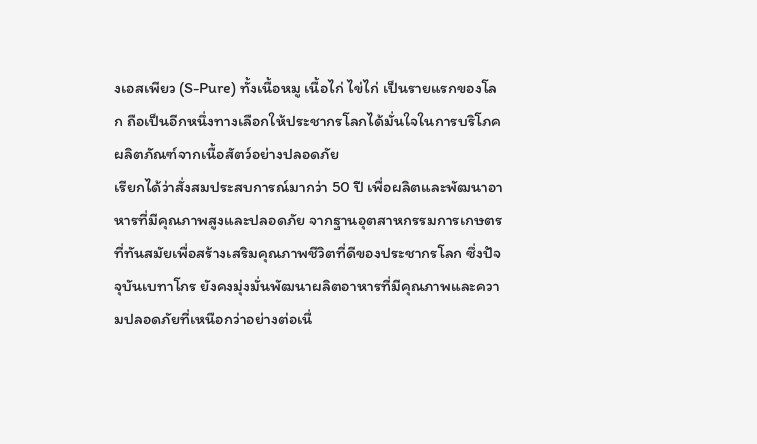งเอสเพียว (S-Pure) ทั้งเนื้อหมู เนื้อไก่ ไข่ไก่ เป็นรายแรกของโลก ถือเป็นอีกหนึ่งทางเลือกให้ประชากรโลกได้มั่นใจในการบริโภคผลิตภัณฑ์จากเนื้อสัตว์อย่างปลอดภัย
เรียกได้ว่าสั่งสมประสบการณ์มากว่า 50 ปี เพื่อผลิตและพัฒนาอาหารที่มีคุณภาพสูงและปลอดภัย จากฐานอุตสาหกรรมการเกษตรที่ทันสมัยเพื่อสร้างเสริมคุณภาพชีวิตที่ดีของประชากรโลก ซึ่งปัจจุบันเบทาโกร ยังคงมุ่งมั่นพัฒนาผลิตอาหารที่มีคุณภาพและความปลอดภัยที่เหนือกว่าอย่างต่อเนื่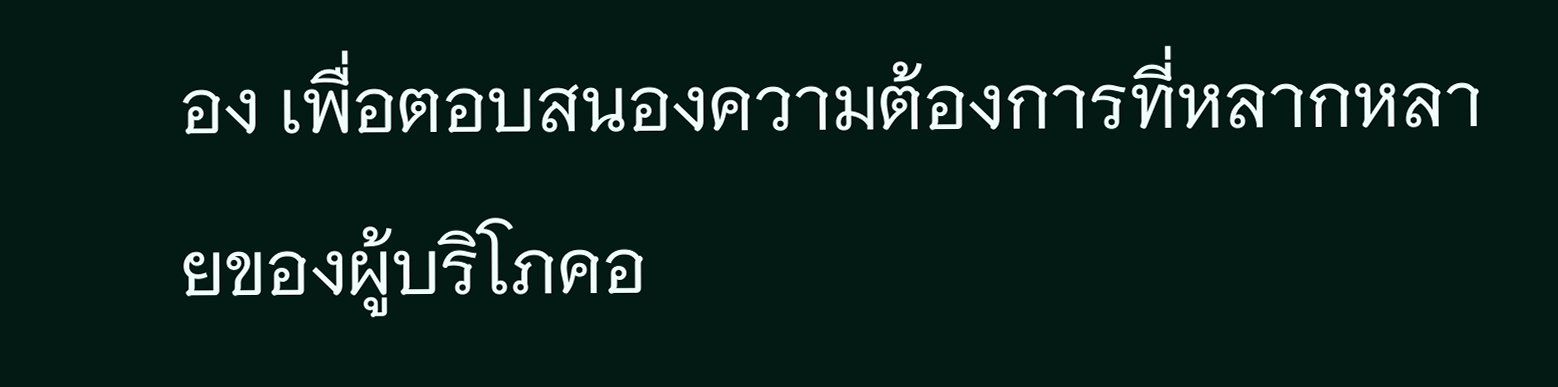อง เพื่อตอบสนองความต้องการที่หลากหลายของผู้บริโภคอ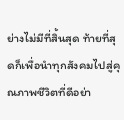ย่างไม่มีที่สิ้นสุด ท้ายที่สุดก็เพื่อนำทุกสังคมไปสู่คุณภาพชีวิตที่ดีอย่า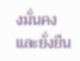งมั่นคงและยั่งยืน